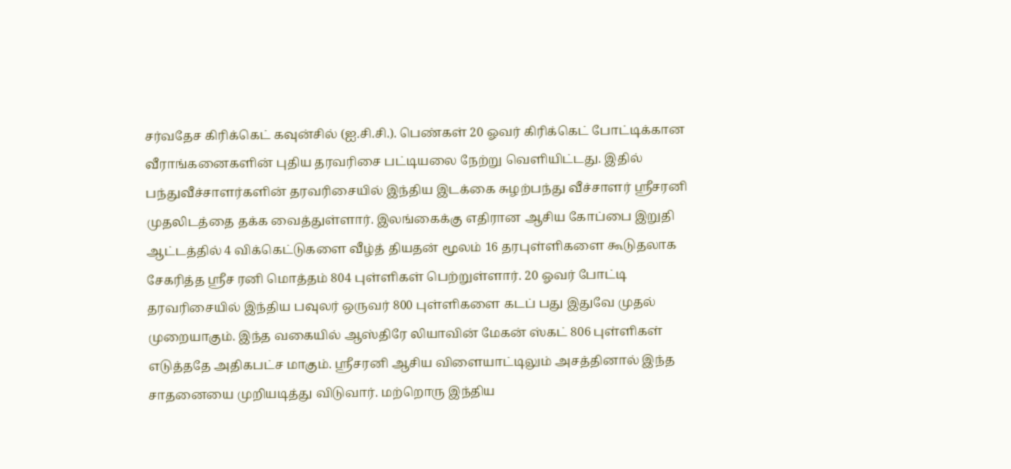சர்வதேச கிரிக்கெட் கவுன்சில் (ஐ.சி.சி.). பெண்கள் 20 ஓவர் கிரிக்கெட் போட்டிக்கான வீராங்கனைகளின் புதிய தரவரிசை பட்டியலை நேற்று வெளியிட்டது. இதில் பந்துவீச்சாளர்களின் தரவரிசையில் இந்திய இடக்கை சுழற்பந்து வீச்சாளர் ஸ்ரீசரனி முதலிடத்தை தக்க வைத்துள்ளார். இலங்கைக்கு எதிரான ஆசிய கோப்பை இறுதி ஆட்டத்தில் 4 விக்கெட்டுகளை வீழ்த் தியதன் மூலம் 16 தரபுள்ளிகளை கூடுதலாக சேகரித்த ஸ்ரீச ரனி மொத்தம் 804 புள்ளிகள் பெற்றுள்ளார். 20 ஓவர் போட்டி தரவரிசையில் இந்திய பவுலர் ஒருவர் 800 புள்ளிகளை கடப் பது இதுவே முதல் முறையாகும். இந்த வகையில் ஆஸ்திரே லியாவின் மேகன் ஸ்கட் 806 புள்ளிகள் எடுத்ததே அதிகபட்ச மாகும். ஸ்ரீசரனி ஆசிய விளையாட்டிலும் அசத்தினால் இந்த சாதனையை முறியடித்து விடுவார். மற்றொரு இந்திய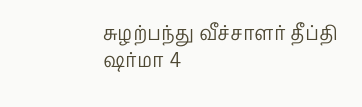சுழற்பந்து வீச்சாளர் தீப்தி ஷர்மா 4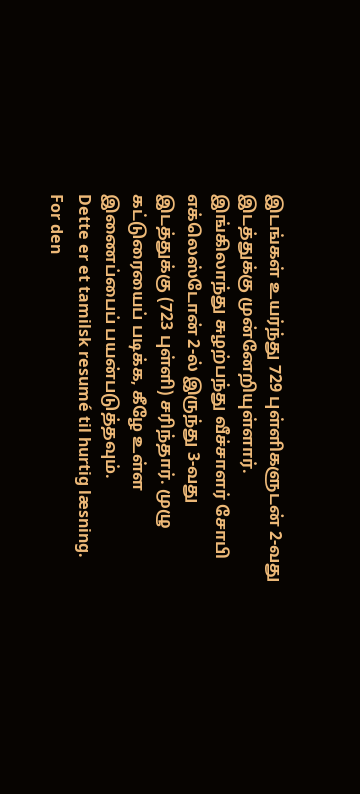இடங்கள் உயர்ந்து 729 புள்ளிகளுடன் 2-வது இடத்துக்கு முன்னேறியுள்ளார். இங்கிலாந்து சுழற்பந்து வீச்சாளர் சோபி எக்லெஸ்டோன் 2-ல் இருந்து 3-வது இடத்துக்கு (723 புள்ளி) சரிந்தார். முழு கட்டுரையைப் படிக்க, கீழே உள்ள இணைப்பைப் பயன்படுத்தவும்.
Dette er et tamilsk resumé til hurtig læsning. For den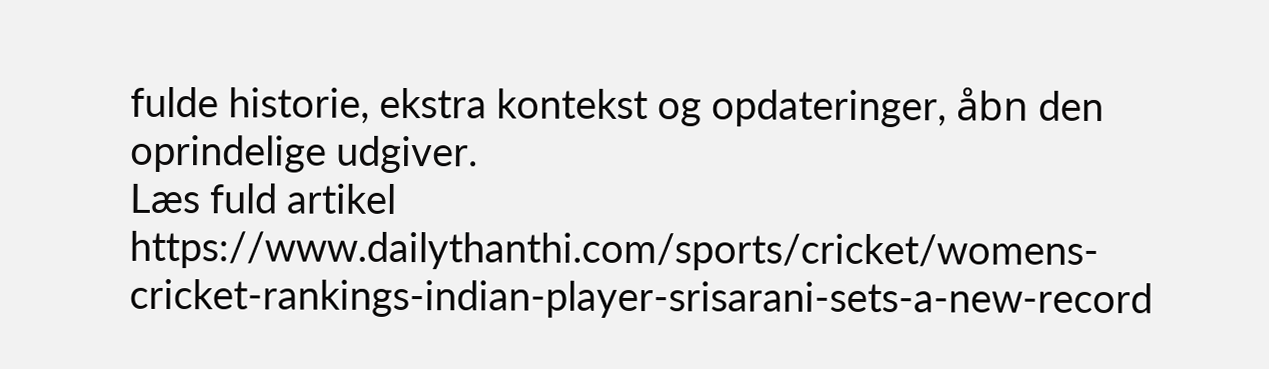fulde historie, ekstra kontekst og opdateringer, åbn den oprindelige udgiver.
Læs fuld artikel
https://www.dailythanthi.com/sports/cricket/womens-cricket-rankings-indian-player-srisarani-sets-a-new-record